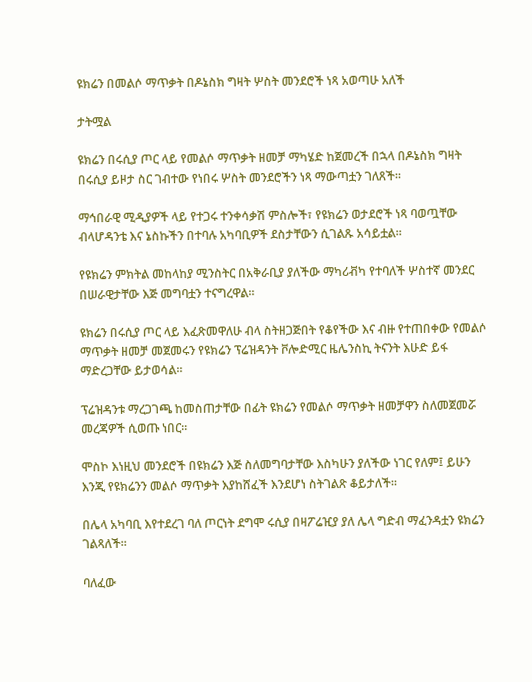ዩክሬን በመልሶ ማጥቃት በዶኔስክ ግዛት ሦስት መንደሮች ነጻ አወጣሁ አለች

ታትሟል

ዩክሬን በሩሲያ ጦር ላይ የመልሶ ማጥቃት ዘመቻ ማካሄድ ከጀመረች በኋላ በዶኔስክ ግዛት በሩሲያ ይዞታ ስር ገብተው የነበሩ ሦስት መንደሮችን ነጻ ማውጣቷን ገለጸች።

ማኅበራዊ ሚዲያዎች ላይ የተጋሩ ተንቀሳቃሽ ምስሎች፣ የዩክሬን ወታደሮች ነጻ ባወጧቸው ብላሆዳንቴ እና ኔስኩችን በተባሉ አካባቢዎች ደስታቸውን ሲገልጹ አሳይቷል።

የዩክሬን ምክትል መከላከያ ሚንስትር በአቅራቢያ ያለችው ማካሪቭካ የተባለች ሦስተኛ መንደር በሠራዊታቸው እጅ መግባቷን ተናግረዋል።

ዩክሬን በሩሲያ ጦር ላይ እፈጽመዋለሁ ብላ ስትዘጋጅበት የቆየችው እና ብዙ የተጠበቀው የመልሶ ማጥቃት ዘመቻ መጀመሩን የዩክሬን ፕሬዝዳንት ቮሎድሚር ዜሌንስኪ ትናንት እሁድ ይፋ ማድረጋቸው ይታወሳል።

ፕሬዝዳንቱ ማረጋገጫ ከመስጠታቸው በፊት ዩክሬን የመልሶ ማጥቃት ዘመቻዋን ስለመጀመሯ መረጃዎች ሲወጡ ነበር።

ሞስኮ እነዚህ መንደሮች በዩክሬን እጅ ስለመግባታቸው እስካሁን ያለችው ነገር የለም፤ ይሁን እንጂ የዩክሬንን መልሶ ማጥቃት እያከሸፈች እንደሆነ ስትገልጽ ቆይታለች።

በሌላ አካባቢ እየተደረገ ባለ ጦርነት ደግሞ ሩሲያ በዛፖሬዢያ ያለ ሌላ ግድብ ማፈንዳቷን ዩክሬን ገልጻለች።

ባለፈው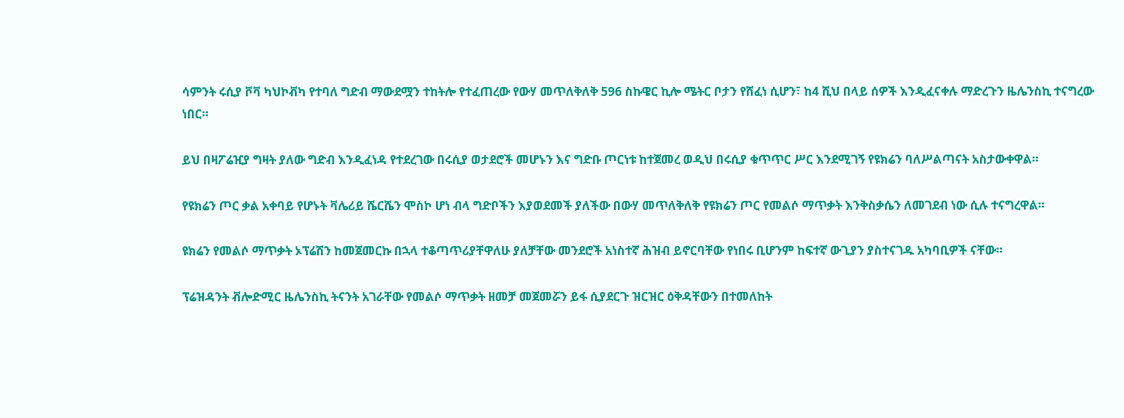ሳምንት ሩሲያ ቮቫ ካህኮቭካ የተባለ ግድብ ማውደሟን ተከትሎ የተፈጠረው የውሃ መጥለቅለቅ 596 ስኩዌር ኪሎ ሜትር ቦታን የሸፈነ ሲሆን፣ ከ4 ሺህ በላይ ሰዎች እንዲፈናቀሉ ማድረጉን ዜሌንስኪ ተናግረው ነበር።

ይህ በዛፖሬዢያ ግዛት ያለው ግድብ እንዲፈነዳ የተደረገው በሩሲያ ወታደሮች መሆኑን እና ግድቡ ጦርነቱ ከተጀመረ ወዲህ በሩሲያ ቁጥጥር ሥር እንደሚገኝ የዩክሬን ባለሥልጣናት አስታውቀዋል።

የዩክሬን ጦር ቃል አቀባይ የሆኑት ቫሌሪይ ሼርሼን ሞስኮ ሆነ ብላ ግድቦችን እያወደመች ያለችው በውሃ መጥለቅለቅ የዩክሬን ጦር የመልሶ ማጥቃት እንቅስቃሴን ለመገደብ ነው ሲሉ ተናግረዋል።

ዩክሬን የመልሶ ማጥቃት ኦፕሬሽን ከመጀመርኩ በኋላ ተቆጣጥሪያቸዋለሁ ያለቻቸው መንደሮች አነስተኛ ሕዝብ ይኖርባቸው የነበሩ ቢሆንም ከፍተኛ ውጊያን ያስተናገዱ አካባቢዎች ናቸው።

ፕሬዝዳንት ቭሎድሚር ዜሌንስኪ ትናንት አገራቸው የመልሶ ማጥቃት ዘመቻ መጀመሯን ይፋ ሲያደርጉ ዝርዝር ዕቅዳቸውን በተመለከት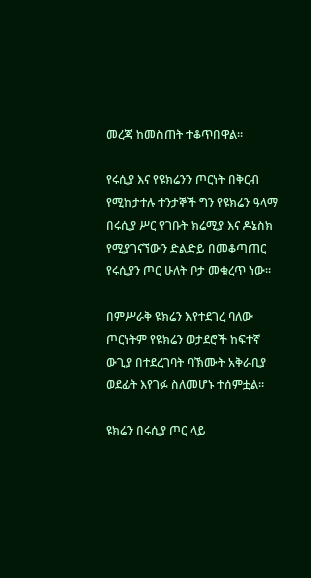መረጃ ከመስጠት ተቆጥበዋል።

የሩሲያ እና የዩክሬንን ጦርነት በቅርብ የሚከታተሉ ተንታኞች ግን የዩክሬን ዓላማ በሩሲያ ሥር የገቡት ክሬሚያ እና ዶኔስክ የሚያገናኘውን ድልድይ በመቆጣጠር የሩሲያን ጦር ሁለት ቦታ መቁረጥ ነው።

በምሥራቅ ዩክሬን እየተደገረ ባለው ጦርነትም የዩክሬን ወታደሮች ከፍተኛ ውጊያ በተደረገባት ባኽሙት አቅራቢያ ወደፊት እየገፉ ስለመሆኑ ተሰምቷል።

ዩክሬን በሩሲያ ጦር ላይ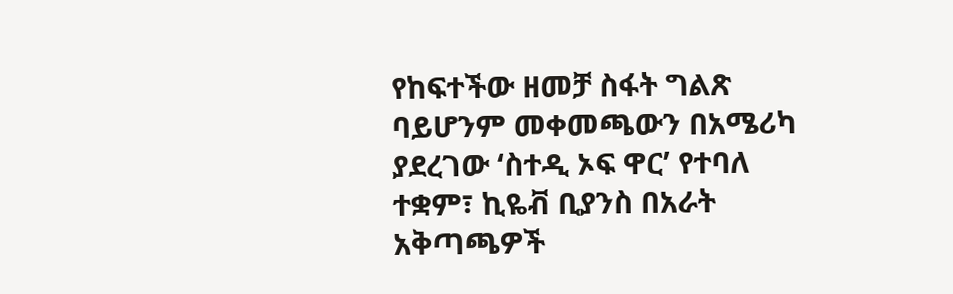የከፍተችው ዘመቻ ስፋት ግልጽ ባይሆንም መቀመጫውን በአሜሪካ ያደረገው ‘ስተዲ ኦፍ ዋር’ የተባለ ተቋም፣ ኪዬቭ ቢያንስ በአራት አቅጣጫዎች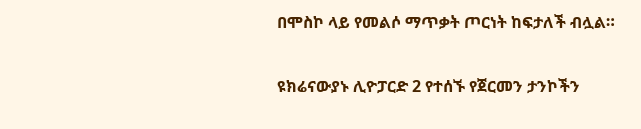በሞስኮ ላይ የመልሶ ማጥቃት ጦርነት ከፍታለች ብሏል።

ዩክሬናውያኑ ሊዮፓርድ 2 የተሰኙ የጀርመን ታንኮችን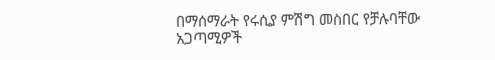በማሰማራት የሩሲያ ምሽግ መስበር የቻሉባቸው አጋጣሚዎች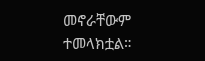መኖራቸውም ተመላክቷል።